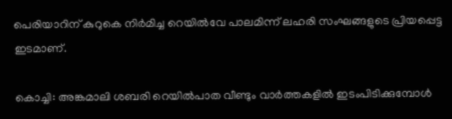പെരിയാറിന് കുറുകെ നിര്‍മിച്ച റെയില്‍വേ പാലമിന്ന് ലഹരി സംഘങ്ങളുടെ പ്രിയപ്പെട്ട ഇടമാണ്.

കൊച്ചി: അങ്കമാലി ശബരി റെയില്‍പാത വീണ്ടും വാര്‍ത്തകളില്‍ ഇടംപിടിക്കുമ്പോള്‍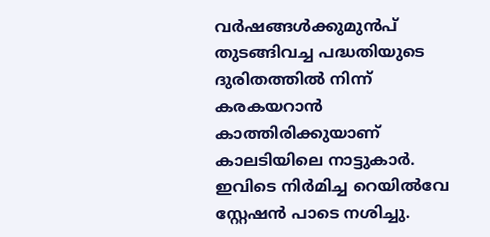വര്‍ഷങ്ങള്‍ക്കുമുന്‍പ് തുടങ്ങിവച്ച പദ്ധതിയുടെ ദുരിതത്തില്‍ നിന്ന് കരകയറാന്‍ കാത്തിരിക്കുയാണ് കാലടിയിലെ നാട്ടുകാര്‍. ഇവിടെ നിര്‍മിച്ച റെയില്‍വേ സ്റ്റേഷന്‍ പാടെ നശിച്ചു.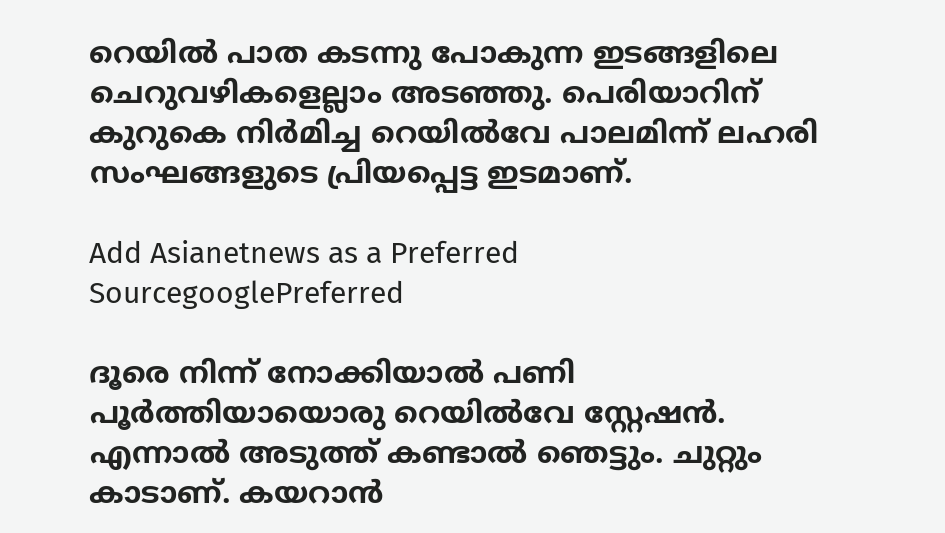റെയില്‍ പാത കടന്നു പോകുന്ന ഇടങ്ങളിലെ ചെറുവഴികളെല്ലാം അടഞ്ഞു. പെരിയാറിന് കുറുകെ നിര്‍മിച്ച റെയില്‍വേ പാലമിന്ന് ലഹരി സംഘങ്ങളുടെ പ്രിയപ്പെട്ട ഇടമാണ്.

Add Asianetnews as a Preferred SourcegooglePreferred

ദൂരെ നിന്ന് നോക്കിയാല്‍ പണി പൂര്‍ത്തിയായൊരു റെയില്‍വേ സ്റ്റേഷന്‍. എന്നാൽ അടുത്ത് കണ്ടാല്‍ ഞെട്ടും. ചുറ്റും കാടാണ്. കയറാന്‍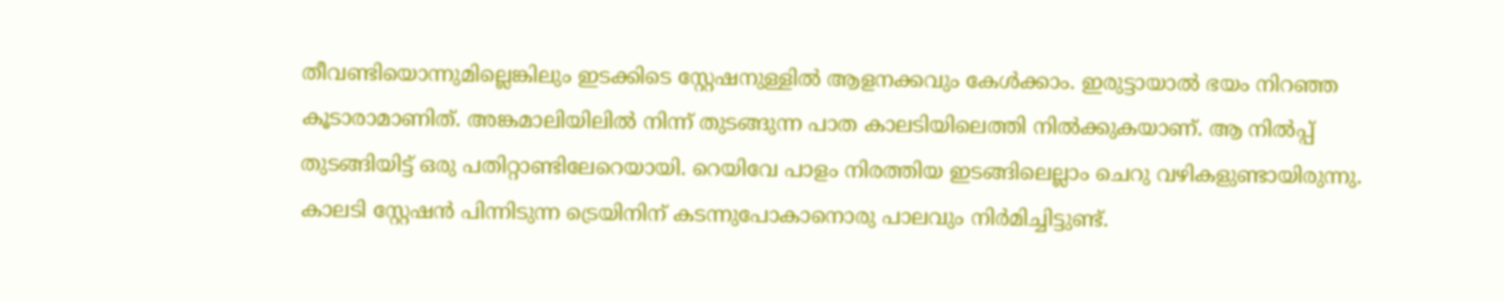തീവണ്ടിയൊന്നുമില്ലെങ്കിലും ഇടക്കിടെ സ്റ്റേഷനുള്ളില്‍ ആളനക്കവും കേള്‍ക്കാം. ഇരുട്ടായാല്‍ ഭയം നിറഞ്ഞ കൂടാരാമാണിത്. അങ്കമാലിയിലില്‍ നിന്ന് തുടങ്ങുന്ന പാത കാലടിയിലെത്തി നില്‍ക്കുകയാണ്. ആ നില്‍പ്പ് തുടങ്ങിയിട്ട് ഒരു പതിറ്റാണ്ടിലേറെയായി. റെയിവേ പാളം നിരത്തിയ ഇടങ്ങിലെല്ലാം ചെറു വഴികളുണ്ടായിരുന്നു. കാലടി സ്റ്റേഷന്‍ പിന്നിടുന്ന ട്രെയിനിന് കടന്നുപോകാനൊരു പാലവും നിര്‍മിച്ചിട്ടുണ്ട്.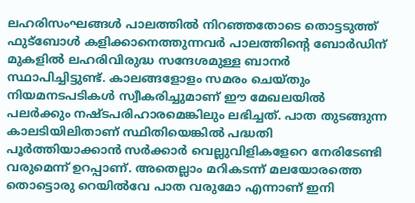ലഹരിസംഘങ്ങള്‍ പാലത്തില്‍ നിറഞ്ഞതോടെ തൊട്ടടുത്ത് ഫുട്ബോള്‍ കളിക്കാനെത്തുന്നവര്‍ പാലത്തിന്‍റെ ബോര്‍ഡിന് മുകളില്‍ ലഹരിവിരുദ്ധ സന്ദേശമുള്ള ബാനര്‍ സ്ഥാപിച്ചിട്ടുണ്ട്. കാലങ്ങളോളം സമരം ചെയ്തും നിയമനടപടികള്‍ സ്വീകരിച്ചുമാണ് ഈ മേഖലയില്‍ പലര്‍ക്കും നഷ്ടപരിഹാരമെങ്കിലും ലഭിച്ചത്. പാത തുടങ്ങുന്ന കാലടിയിലിതാണ് സ്ഥിതിയെങ്കില്‍ പദ്ധതി പൂര്‍ത്തിയാക്കാന്‍ സര്‍ക്കാര്‍ വെല്ലുവിളികളേറെ നേരിടേണ്ടി വരുമെന്ന് ഉറപ്പാണ്. അതെല്ലാം മറികടന്ന് മലയോരത്തെ തൊട്ടൊരു റെയില്‍വേ പാത വരുമോ എന്നാണ് ഇനി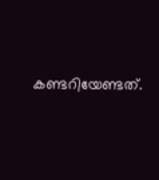കണ്ടറിയേണ്ടത്.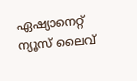ഏഷ്യാനെറ്റ് ന്യൂസ് ലൈവ്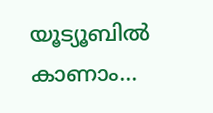യൂട്യൂബിൽ കാണാം...